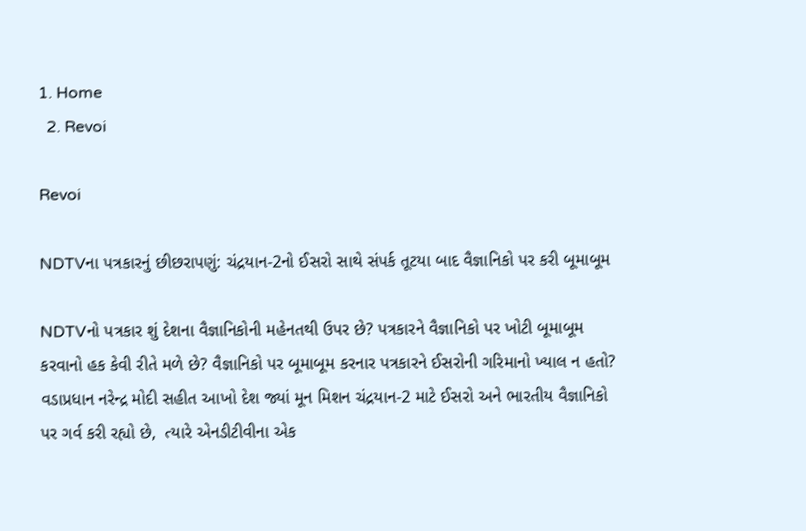1. Home
  2. Revoi

Revoi

NDTVના પત્રકારનું છીછરાપણું: ચંદ્રયાન-2નો ઈસરો સાથે સંપર્ક તૂટયા બાદ વૈજ્ઞાનિકો પર કરી બૂમાબૂમ

NDTVનો પત્રકાર શું દેશના વૈજ્ઞાનિકોની મહેનતથી ઉપર છે? પત્રકારને વૈજ્ઞાનિકો પર ખોટી બૂમાબૂમ કરવાનો હક કેવી રીતે મળે છે? વૈજ્ઞાનિકો પર બૂમાબૂમ કરનાર પત્રકારને ઈસરોની ગરિમાનો ખ્યાલ ન હતો? વડાપ્રધાન નરેન્દ્ર મોદી સહીત આખો દેશ જ્યાં મૂન મિશન ચંદ્રયાન-2 માટે ઈસરો અને ભારતીય વૈજ્ઞાનિકો પર ગર્વ કરી રહ્યો છે,  ત્યારે એનડીટીવીના એક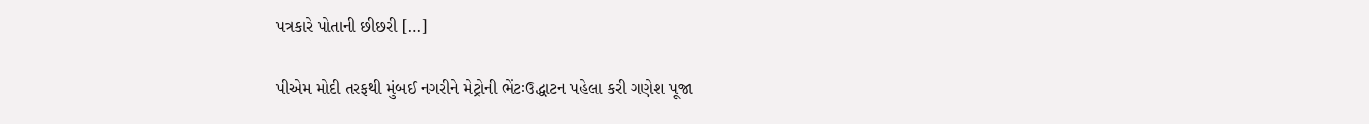પત્રકારે પોતાની છીછરી […]

પીએમ મોદી તરફથી મુંબઈ નગરીને મેટ્રોની ભેંટઃઉદ્ધાટન પહેલા કરી ગણેશ પૂજા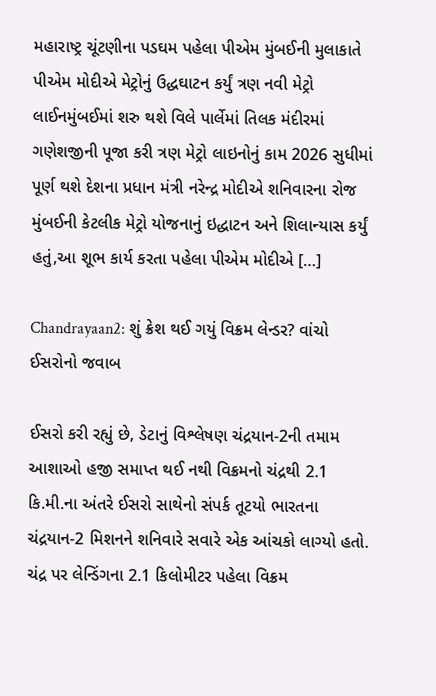મહારાષ્ટ્ર ચૂંટણીના પડઘમ પહેલા પીએમ મુંબઈની મુલાકાતે પીએમ મોદીએ મેટ્રોનું ઉદ્ધઘાટન કર્યું ત્રણ નવી મેટ્રો લાઈનમુંબઈમાં શરુ થશે વિલે પાર્લેમાં તિલક મંદીરમાં ગણેશજીની પૂજા કરી ત્રણ મેટ્રો લાઇનોનું કામ 2026 સુધીમાં પૂર્ણ થશે દેશના પ્રધાન મંત્રી નરેન્દ્ર મોદીએ શનિવારના રોજ મુંબઈની કેટલીક મેટ્રો યોજનાનું ઇદ્ધાટન અને શિલાન્યાસ કર્યું હતું,આ શૂભ કાર્ય કરતા પહેલા પીએમ મોદીએ […]

Chandrayaan2: શું ક્રેશ થઈ ગયું વિક્રમ લેન્ડર? વાંચો ઈસરોનો જવાબ

ઈસરો કરી રહ્યું છે, ડેટાનું વિશ્લેષણ ચંદ્રયાન-2ની તમામ આશાઓ હજી સમાપ્ત થઈ નથી વિક્રમનો ચંદ્રથી 2.1 કિ.મી.ના અંતરે ઈસરો સાથેનો સંપર્ક તૂટયો ભારતના ચંદ્રયાન-2 મિશનને શનિવારે સવારે એક આંચકો લાગ્યો હતો. ચંદ્ર પર લેન્ડિંગના 2.1 કિલોમીટર પહેલા વિક્રમ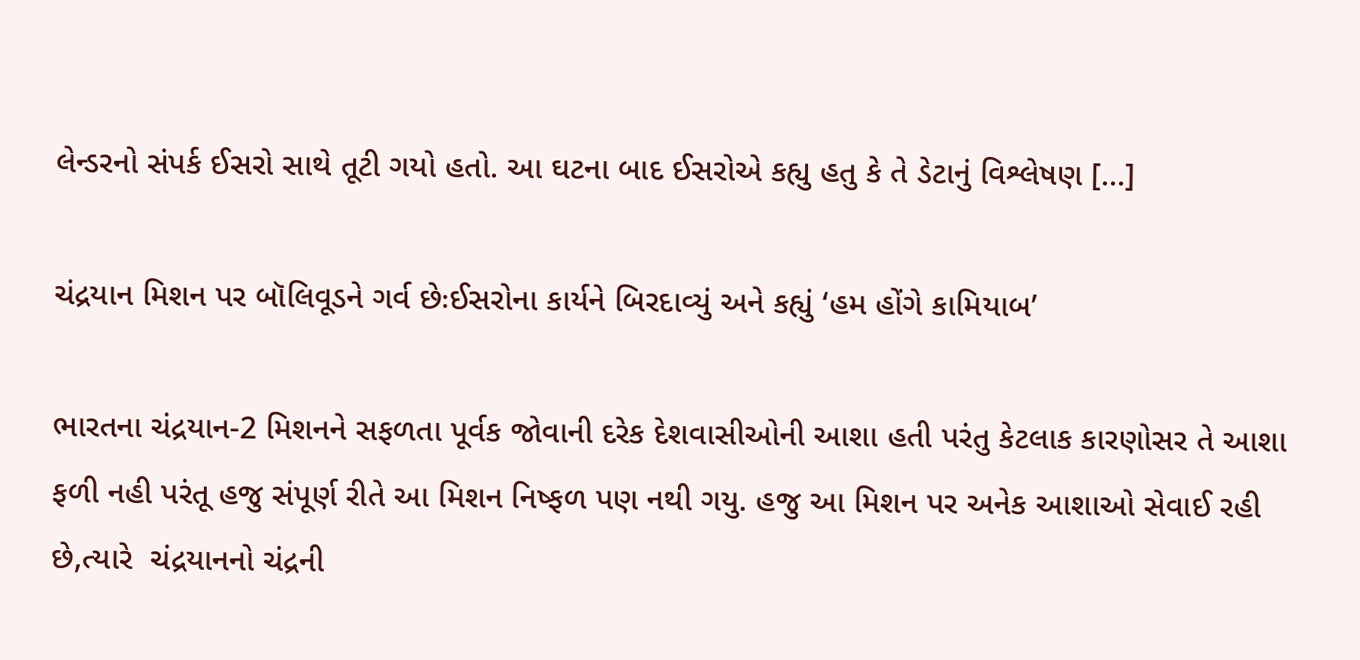લેન્ડરનો સંપર્ક ઈસરો સાથે તૂટી ગયો હતો. આ ઘટના બાદ ઈસરોએ કહ્યુ હતુ કે તે ડેટાનું વિશ્લેષણ […]

ચંદ્રયાન મિશન પર બૉલિવૂડને ગર્વ છેઃઈસરોના કાર્યને બિરદાવ્યું અને કહ્યું ‘હમ હોંગે કામિયાબ’

ભારતના ચંદ્રયાન-2 મિશનને સફળતા પૂર્વક જોવાની દરેક દેશવાસીઓની આશા હતી પરંતુ કેટલાક કારણોસર તે આશા ફળી નહી પરંતૂ હજુ સંપૂર્ણ રીતે આ મિશન નિષ્ફળ પણ નથી ગયુ. હજુ આ મિશન પર અનેક આશાઓ સેવાઈ રહી છે,ત્યારે  ચંદ્રયાનનો ચંદ્રની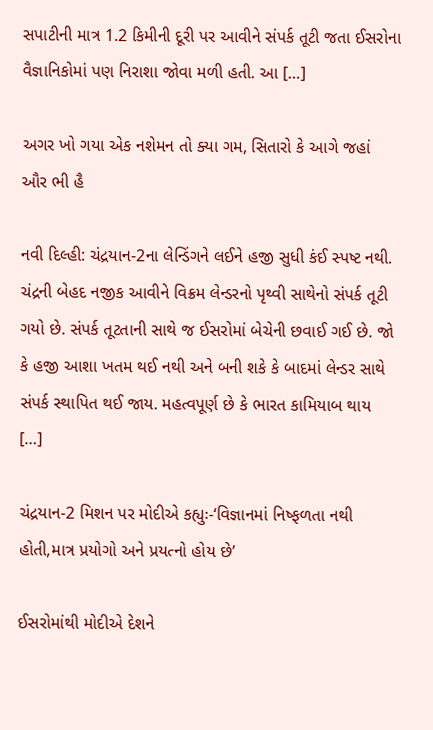સપાટીની માત્ર 1.2 કિમીની દૂરી પર આવીને સંપર્ક તૂટી જતા ઈસરોના વૈજ્ઞાનિકોમાં પણ નિરાશા જોવા મળી હતી. આ […]

અગર ખો ગયા એક નશેમન તો ક્યા ગમ, સિતારો કે આગે જહાં ઔર ભી હૈ

નવી દિલ્હી: ચંદ્રયાન-2ના લેન્ડિંગને લઈને હજી સુધી કંઈ સ્પષ્ટ નથી. ચંદ્રની બેહદ નજીક આવીને વિક્રમ લેન્ડરનો પૃથ્વી સાથેનો સંપર્ક તૂટી ગયો છે. સંપર્ક તૂટતાની સાથે જ ઈસરોમાં બેચેની છવાઈ ગઈ છે. જો કે હજી આશા ખતમ થઈ નથી અને બની શકે કે બાદમાં લેન્ડર સાથે સંપર્ક સ્થાપિત થઈ જાય. મહત્વપૂર્ણ છે કે ભારત કામિયાબ થાય […]

ચંદ્રયાન-2 મિશન પર મોદીએ કહ્યુઃ-‘વિજ્ઞાનમાં નિષ્ફળતા નથી હોતી,માત્ર પ્રયોગો અને પ્રયત્નો હોય છે’

ઈસરોમાંથી મોદીએ દેશને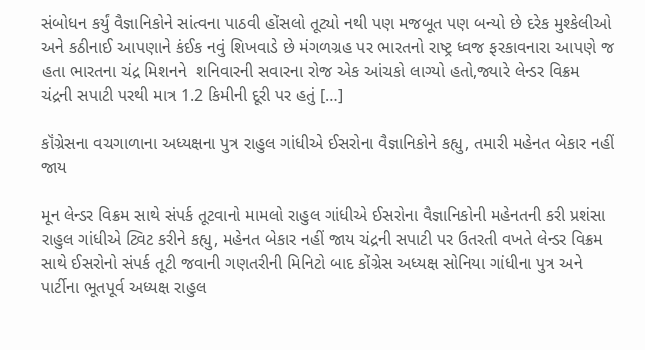સંબોધન કર્યું વૈજ્ઞાનિકોને સાંત્વના પાઠવી હોંસલો તૂટ્યો નથી પણ મજબૂત પણ બન્યો છે દરેક મુશ્કેલીઓ અને કઠીનાઈ આપણાને કંઈક નવું શિખવાડે છે મંગળગ્રહ પર ભારતનો રાષ્ટ્ર ધ્વજ ફરકાવનારા આપણે જ હતા ભારતના ચંદ્ર મિશનને  શનિવારની સવારના રોજ એક આંચકો લાગ્યો હતો,જ્યારે લેન્ડર વિક્રમ ચંદ્રની સપાટી પરથી માત્ર 1.2 કિમીની દૂરી પર હતું […]

કૉંગ્રેસના વચગાળાના અધ્યક્ષના પુત્ર રાહુલ ગાંધીએ ઈસરોના વૈજ્ઞાનિકોને કહ્યુ, તમારી મહેનત બેકાર નહીં જાય

મૂન લેન્ડર વિક્રમ સાથે સંપર્ક તૂટવાનો મામલો રાહુલ ગાંધીએ ઈસરોના વૈજ્ઞાનિકોની મહેનતની કરી પ્રશંસા રાહુલ ગાંધીએ ટ્વિટ કરીને કહ્યુ, મહેનત બેકાર નહીં જાય ચંદ્રની સપાટી પર ઉતરતી વખતે લેન્ડર વિક્રમ સાથે ઈસરોનો સંપર્ક તૂટી જવાની ગણતરીની મિનિટો બાદ કોંગ્રેસ અધ્યક્ષ સોનિયા ગાંધીના પુત્ર અને પાર્ટીના ભૂતપૂર્વ અધ્યક્ષ રાહુલ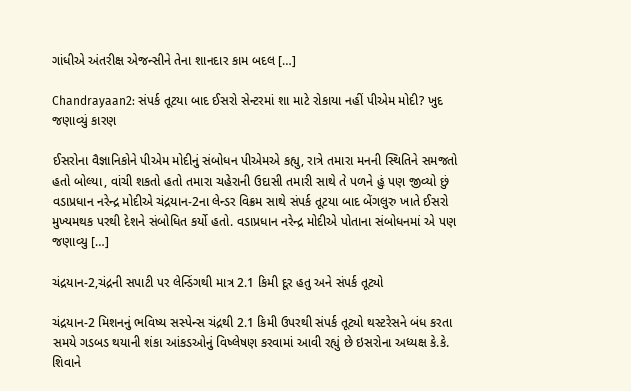ગાંધીએ અંતરીક્ષ એજન્સીને તેના શાનદાર કામ બદલ […]

Chandrayaan2: સંપર્ક તૂટયા બાદ ઈસરો સેન્ટરમાં શા માટે રોકાયા નહીં પીએમ મોદી? ખુદ જણાવ્યું કારણ

ઈસરોના વૈજ્ઞાનિકોને પીએમ મોદીનું સંબોધન પીએમએ કહ્યુ, રાત્રે તમારા મનની સ્થિતિને સમજતો હતો બોલ્યા, વાંચી શકતો હતો તમારા ચહેરાની ઉદાસી તમારી સાથે તે પળને હું પણ જીવ્યો છું વડાપ્રધાન નરેન્દ્ર મોદીએ ચંદ્રયાન-2ના લેન્ડર વિક્રમ સાથે સંપર્ક તૂટયા બાદ બેંગલુરુ ખાતે ઈસરો મુખ્યમથક પરથી દેશને સંબોધિત કર્યો હતો. વડાપ્રધાન નરેન્દ્ર મોદીએ પોતાના સંબોધનમાં એ પણ જણાવ્યુ […]

ચંદ્રયાન-2,ચંદ્રની સપાટી પર લેન્ડિંગથી માત્ર 2.1 કિમી દૂર હતુ અને સંપર્ક તૂટ્યો

ચંદ્રયાન-2 મિશનનું ભવિષ્ય સસ્પેન્સ ચંદ્રથી 2.1 કિમી ઉપરથી સંપર્ક તૂટ્યો થસ્ટરેસને બંધ કરતા સમયે ગડબડ થયાની શંકા આંકડઓનું વિષ્લેષણ કરવામાં આવી રહ્યું છે ઇસરોના અધ્યક્ષ કે.કે. શિવાને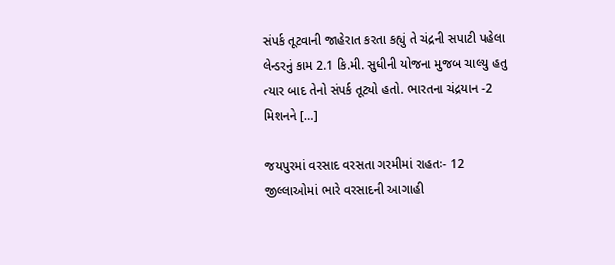સંપર્ક તૂટવાની જાહેરાત કરતા કહ્યું તે ચંદ્રની સપાટી પહેલા લેન્ડરનું કામ 2.1 કિ.મી. સુધીની યોજના મુજબ ચાલ્યુ હતુ ત્યાર બાદ તેનો સંપર્ક તૂટ્યો હતો. ભારતના ચંદ્રયાન -2 મિશનને […]

જયપુરમાં વરસાદ વરસતા ગરમીમાં રાહતઃ- 12 જીલ્લાઓમાં ભારે વરસાદની આગાહી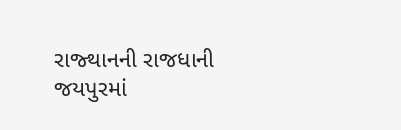રાજ્થાનની રાજધાની જયપુરમાં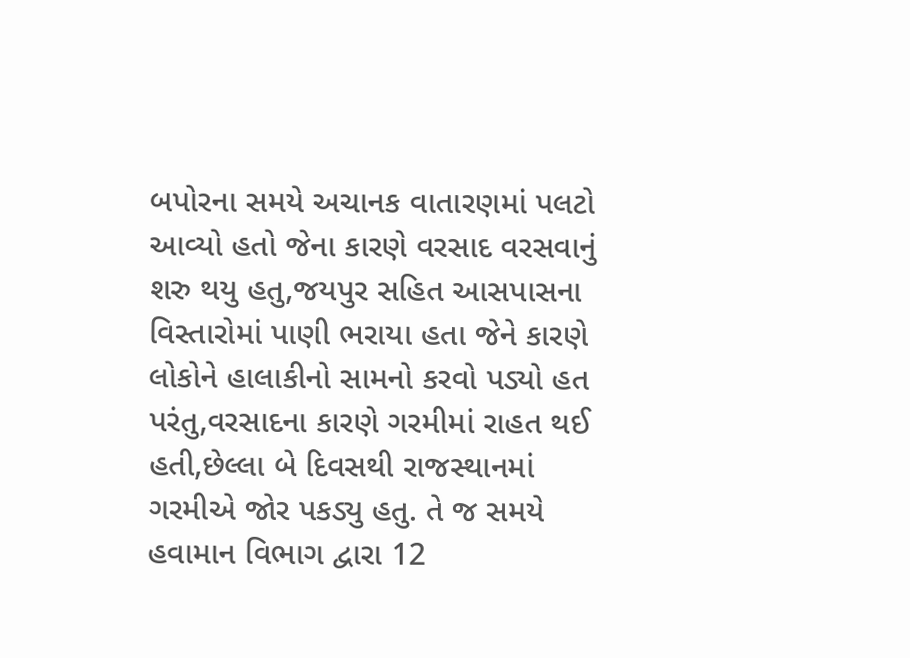બપોરના સમયે અચાનક વાતારણમાં પલટો આવ્યો હતો જેના કારણે વરસાદ વરસવાનું શરુ થયુ હતુ,જયપુર સહિત આસપાસના વિસ્તારોમાં પાણી ભરાયા હતા જેને કારણે લોકોને હાલાકીનો સામનો કરવો પડ્યો હત પરંતુ,વરસાદના કારણે ગરમીમાં રાહત થઈ હતી,છેલ્લા બે દિવસથી રાજસ્થાનમાં ગરમીએ જોર પકડ્યુ હતુ. તે જ સમયે હવામાન વિભાગ દ્વારા 12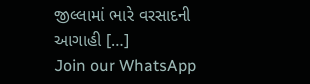જીલ્લામાં ભારે વરસાદની આગાહી […]
Join our WhatsApp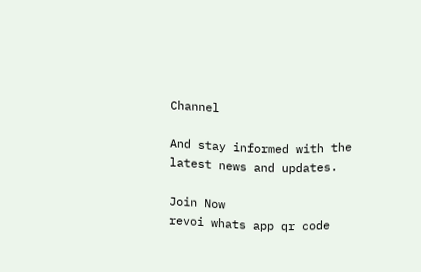Channel

And stay informed with the latest news and updates.

Join Now
revoi whats app qr code